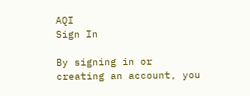AQI
Sign In

By signing in or creating an account, you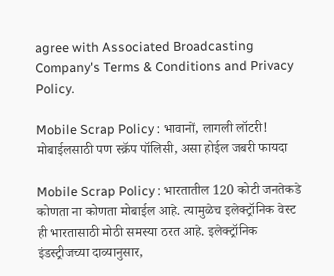agree with Associated Broadcasting Company's Terms & Conditions and Privacy Policy.

Mobile Scrap Policy : भावानों, लागली लॉटरी! मोबाईलसाठी पण स्क्रॅप पॉलिसी, असा होईल जबरी फायदा

Mobile Scrap Policy : भारतातील 120 कोटी जनतेकडे कोणता ना कोणता मोबाईल आहे. त्यामुळेच इलेक्ट्रॉनिक वेस्ट ही भारतासाठी मोठी समस्या ठरत आहे. इलेक्ट्रॉनिक इंडस्ट्रीजच्या दाव्यानुसार,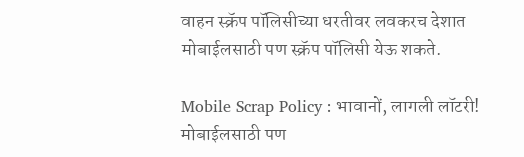वाहन स्क्रॅप पॉलिसीच्या धरतीवर लवकरच देशात मोबाईलसाठी पण स्क्रॅप पॉलिसी येऊ शकते.

Mobile Scrap Policy : भावानों, लागली लॉटरी! मोबाईलसाठी पण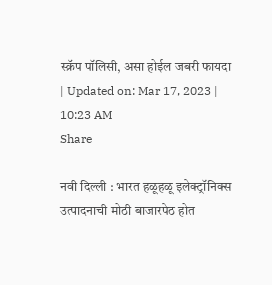स्क्रॅप पॉलिसी, असा होईल जबरी फायदा
| Updated on: Mar 17, 2023 | 10:23 AM
Share

नवी दिल्ली : भारत हळूहळू इलेक्ट्रॉनिक्स उत्पादनाची मोठी बाजारपेठ होत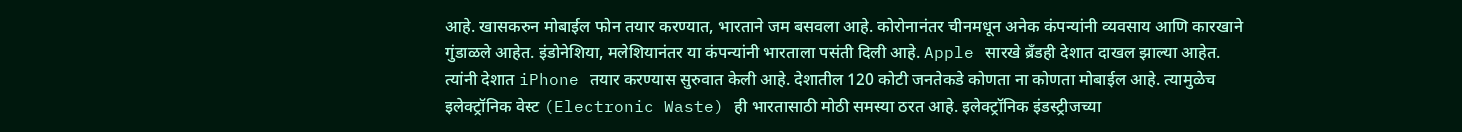आहे. खासकरुन मोबाईल फोन तयार करण्यात, भारताने जम बसवला आहे. कोरोनानंतर चीनमधून अनेक कंपन्यांनी व्यवसाय आणि कारखाने गुंडाळले आहेत. इंडोनेशिया, मलेशियानंतर या कंपन्यांनी भारताला पसंती दिली आहे. Apple सारखे ब्रँडही देशात दाखल झाल्या आहेत. त्यांनी देशात iPhone तयार करण्यास सुरुवात केली आहे. देशातील 120 कोटी जनतेकडे कोणता ना कोणता मोबाईल आहे. त्यामुळेच इलेक्ट्रॉनिक वेस्ट (Electronic Waste) ही भारतासाठी मोठी समस्या ठरत आहे. इलेक्ट्रॉनिक इंडस्ट्रीजच्या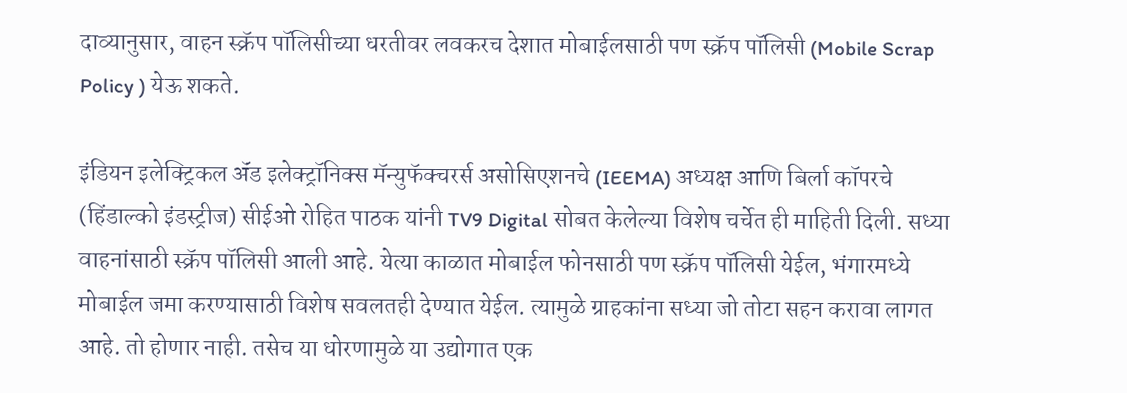दाव्यानुसार, वाहन स्क्रॅप पॉलिसीच्या धरतीवर लवकरच देशात मोबाईलसाठी पण स्क्रॅप पॉलिसी (Mobile Scrap Policy ) येऊ शकते.

इंडियन इलेक्ट्रिकल ॲंड इलेक्ट्रॉनिक्स मॅन्युफॅक्चरर्स असोसिएशनचे (IEEMA) अध्यक्ष आणि बिर्ला कॉपरचे (हिंडाल्को इंडस्ट्रीज) सीईओ रोहित पाठक यांनी TV9 Digital सोबत केलेल्या विशेष चर्चेत ही माहिती दिली. सध्या वाहनांसाठी स्क्रॅप पॉलिसी आली आहे. येत्या काळात मोबाईल फोनसाठी पण स्क्रॅप पॉलिसी येईल, भंगारमध्ये मोबाईल जमा करण्यासाठी विशेष सवलतही देण्यात येईल. त्यामुळे ग्राहकांना सध्या जो तोटा सहन करावा लागत आहे. तो होणार नाही. तसेच या धोरणामुळे या उद्योगात एक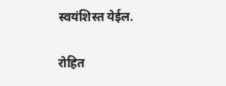स्वयंशिस्त येईल.

रोहित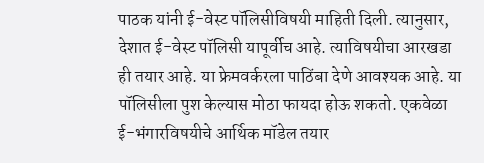पाठक यांनी ई-वेस्ट पॉलिसीविषयी माहिती दिली. त्यानुसार, देशात ई-वेस्ट पॉलिसी यापूर्वीच आहे. त्याविषयीचा आरखडा ही तयार आहे. या फ्रेमवर्करला पाठिंबा देणे आवश्यक आहे. या पॉलिसीला पुश केल्यास मोठा फायदा होऊ शकतो. एकवेळा ई-भंगारविषयीचे आर्थिक मॉडेल तयार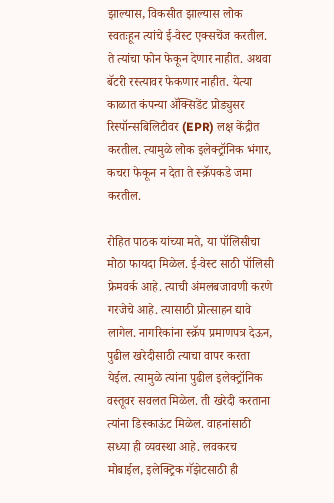झाल्यास, विकसीत झाल्यास लोक स्वतःहून त्यांचे ई-वेस्ट एक्सचेंज करतील. ते त्यांचा फोन फेकून देणार नाहीत. अथवा बॅटरी रस्त्यावर फेकणार नाहीत. येत्या काळात कंपन्या ॲक्सिडेंट प्रोड्युसर रिस्पॉन्सबिलिटीवर (EPR) लक्ष केंद्रीत करतील. त्यामुळे लोक इलेक्ट्रॉनिक भंगार, कचरा फेकून न देता ते स्क्रॅपकडे जमा करतील.

रोहित पाठक यांच्या मते, या पॉलिसीचा मोठा फायदा मिळेल. ई-वेस्ट साठी पॉलिसी फ्रेमवर्क आहे. त्याची अंमलबजावणी करणे गरजेचे आहे. त्यासाठी प्रोत्साहन द्यावे लागेल. नागरिकांना स्क्रॅप प्रमाणपत्र देऊन, पुढील खरेदीसाठी त्याचा वापर करता येईल. त्यामुळे त्यांना पुढील इलेक्ट्रॉनिक वस्तूवर सवलत मिळेल. ती खरेदी करताना त्यांना डिस्काऊंट मिळेल. वाहनांसाठी सध्या ही व्यवस्था आहे. लवकरच मोबाईल, इलेक्ट्रिक गॅझेटसाठी ही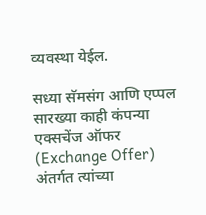व्यवस्था येईल.

सध्या सॅमसंग आणि एप्पल सारख्या काही कंपन्या एक्सचेंज ऑफर (Exchange Offer) अंतर्गत त्यांच्या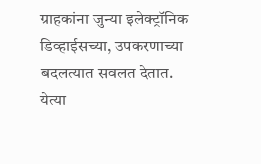ग्राहकांना जुन्या इलेक्ट्रॉनिक डिव्हाईसच्या, उपकरणाच्या बदलत्यात सवलत देतात. येत्या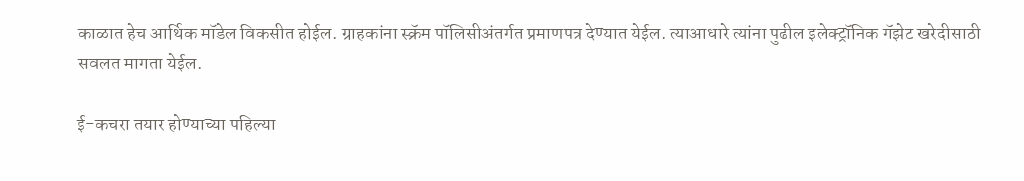काळात हेच आर्थिक मॉडेल विकसीत होईल. ग्राहकांना स्क्रॅम पॉलिसीअंतर्गत प्रमाणपत्र देण्यात येईल. त्याआधारे त्यांना पुढील इलेक्ट्रॉनिक गॅझेट खरेदीसाठी सवलत मागता येईल.

ई-कचरा तयार होण्याच्या पहिल्या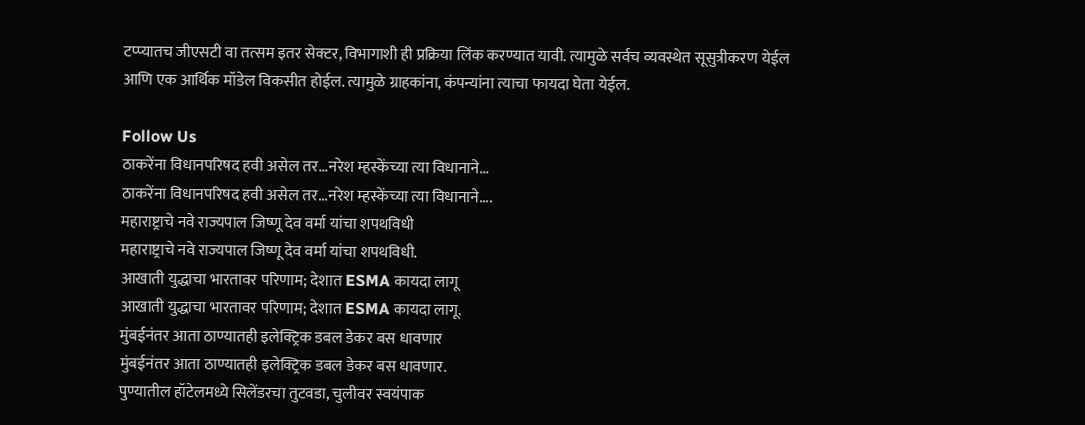टप्प्यातच जीएसटी वा तत्सम इतर सेक्टर, विभागाशी ही प्रक्रिया लिंक करण्यात यावी. त्यामुळे सर्वच व्यवस्थेत सूसुत्रीकरण येईल आणि एक आर्थिक मॉडेल विकसीत होईल. त्यामुळे ग्राहकांना, कंपन्यांना त्याचा फायदा घेता येईल.

Follow Us
ठाकरेंना विधानपरिषद हवी असेल तर...नरेश म्हस्केंच्या त्या विधानाने...
ठाकरेंना विधानपरिषद हवी असेल तर...नरेश म्हस्केंच्या त्या विधानाने....
महाराष्ट्राचे नवे राज्यपाल जिष्णू देव वर्मा यांचा शपथविधी
महाराष्ट्राचे नवे राज्यपाल जिष्णू देव वर्मा यांचा शपथविधी.
आखाती युद्धाचा भारतावर परिणाम; देशात ESMA कायदा लागू
आखाती युद्धाचा भारतावर परिणाम; देशात ESMA कायदा लागू.
मुंबईनंतर आता ठाण्यातही इलेक्ट्रिक डबल डेकर बस धावणार
मुंबईनंतर आता ठाण्यातही इलेक्ट्रिक डबल डेकर बस धावणार.
पुण्यातील हॉटेलमध्ये सिलेंडरचा तुटवडा, चुलीवर स्वयंपाक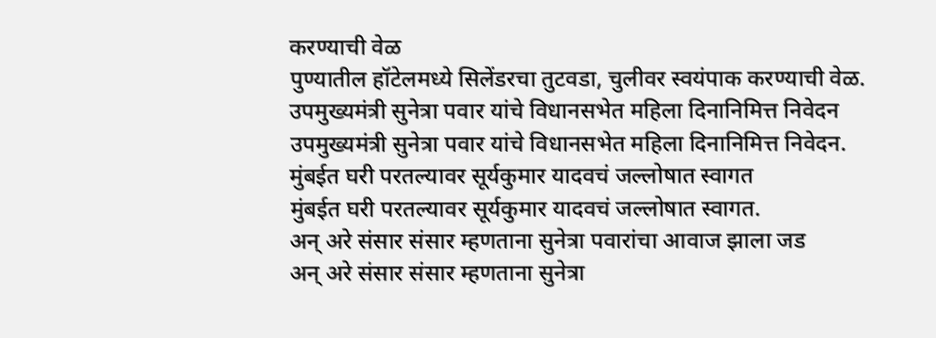करण्याची वेळ
पुण्यातील हॉटेलमध्ये सिलेंडरचा तुटवडा, चुलीवर स्वयंपाक करण्याची वेळ.
उपमुख्यमंत्री सुनेत्रा पवार यांचे विधानसभेत महिला दिनानिमित्त निवेदन
उपमुख्यमंत्री सुनेत्रा पवार यांचे विधानसभेत महिला दिनानिमित्त निवेदन.
मुंबईत घरी परतल्यावर सूर्यकुमार यादवचं जल्लोषात स्वागत
मुंबईत घरी परतल्यावर सूर्यकुमार यादवचं जल्लोषात स्वागत.
अन् अरे संसार संसार म्हणताना सुनेत्रा पवारांचा आवाज झाला जड
अन् अरे संसार संसार म्हणताना सुनेत्रा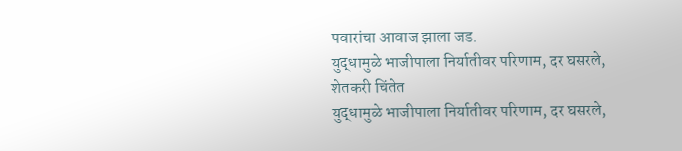पवारांचा आवाज झाला जड.
युद्धामुळे भाजीपाला निर्यातीवर परिणाम, दर घसरले, शेतकरी चिंतेत
युद्धामुळे भाजीपाला निर्यातीवर परिणाम, दर घसरले,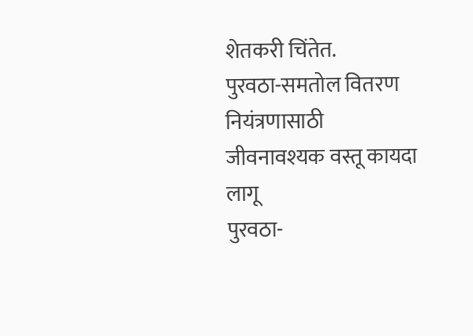शेतकरी चिंतेत.
पुरवठा-समतोल वितरण नियंत्रणासाठी जीवनावश्यक वस्तू कायदा लागू
पुरवठा-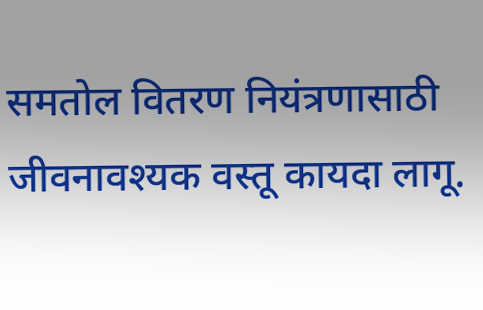समतोल वितरण नियंत्रणासाठी जीवनावश्यक वस्तू कायदा लागू.